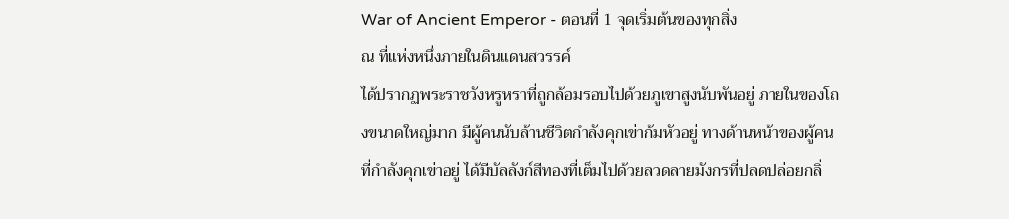War of Ancient Emperor - ตอนที่ 1 จุดเริ่มต้นของทุกสิ่ง
ณ ที่แห่งหนึ่งภายในดินแดนสวรรค์
ได้ปรากฏพระราชวังหรูหราที่ถูกล้อมรอบไปด้วยภูเขาสูงนับพันอยู่ ภายในของโถงขนาดใหญ่มาก มีผู้คนนับล้านชีวิตกำลังคุกเข่าก้มหัวอยู่ ทางด้านหน้าของผู้คนที่กำลังคุกเข่าอยู่ ได้มีบัลลังก์สีทองที่เต็มไปด้วยลวดลายมังกรที่ปลดปล่อยกลิ่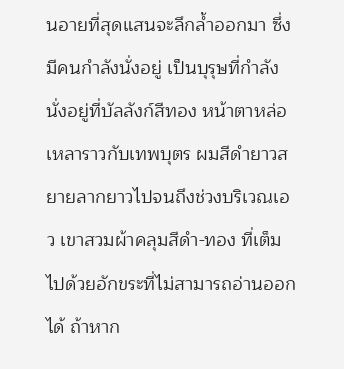นอายที่สุดแสนจะลึกล้ำออกมา ซึ่งมีคนกำลังนั่งอยู่ เป็นบุรุษที่กำลังนั่งอยู่ที่บัลลังก์สีทอง หน้าตาหล่อเหลาราวกับเทพบุตร ผมสีดำยาวสยายลากยาวไปจนถึงช่วงบริเวณเอว เขาสวมผ้าคลุมสีดำ-ทอง ที่เต็มไปด้วยอักขระที่ไม่สามารถอ่านออกได้ ถ้าหาก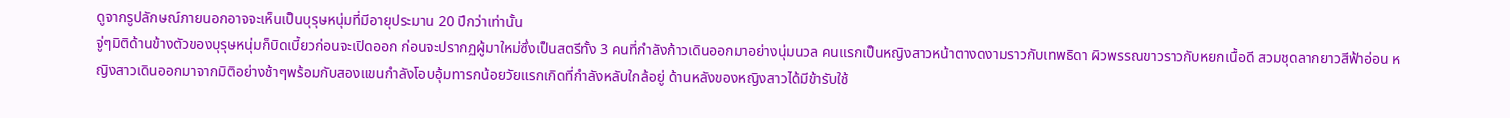ดูจากรูปลักษณ์ภายนอกอาจจะเห็นเป็นบุรุษหนุ่มที่มีอายุประมาน 20 ปีกว่าเท่านั้น
จู่ๆมิติด้านข้างตัวของบุรุษหนุ่มก็บิดเบี้ยวก่อนจะเปิดออก ก่อนจะปรากฏผู้มาใหม่ซึ่งเป็นสตรีทั้ง 3 คนที่กำลังก้าวเดินออกมาอย่างนุ่มนวล คนแรกเป็นหญิงสาวหน้าตางดงามราวกับเทพธิดา ผิวพรรณขาวราวกับหยกเนื้อดี สวมชุดลากยาวสีฟ้าอ่อน หญิงสาวเดินออกมาจากมิติอย่างช้าๆพร้อมกับสองแขนกำลังโอบอุ้มทารกน้อยวัยแรกเกิดที่กำลังหลับใกล้อยู่ ด้านหลังของหญิงสาวได้มีข้ารับใช้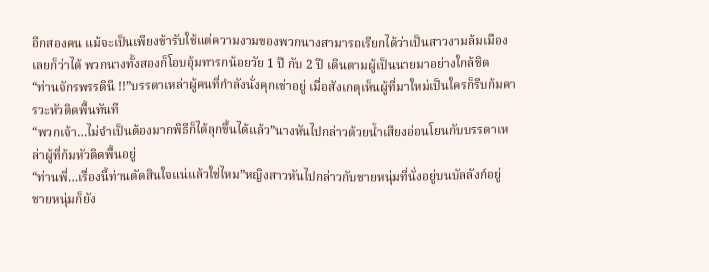อีกสองคน แม้จะเป็นเพียงข้ารับใช้แต่ความงามของพวกนางสามารถเรียกได้ว่าเป็นสาวงามล้มเมืองเลยก็ว่าได้ พวกนางทั้งสองก็โอบอุ้มทารกน้อยวัย 1 ปี กับ 2 ปี เดินตามผู้เป็นนายมาอย่างใกล้ชิด
“ท่านจักรพรรดินี !!”บรรดาเหล่าผู้คนที่กำลังนั่งคุกเข่าอยู่ เมื่อสังเกตุเห็นผู้ที่มาใหม่เป็นใครก็รีบก้มคารวะหัวติดพื้นทันที
“พวกเจ้า…ไม่จำเป็นต้องมากพิธีก็ได้ลุกขึ้นได้แล้ว”นางหันไปกล่าวด้วยน้ำเสียงอ่อนโยนกับบรรดาเหล่าผู้ที่ก้มหัวติดพื้นอยู่
“ท่านพี่…เรื่องนี้ท่านตัดสินใจแน่แล้วใช่ไหม”หญิงสาวหันไปกล่าวกับชายหนุ่มที่นั่งอยู่บนบัลลังก์อยู่
ชายหนุ่มก็ยัง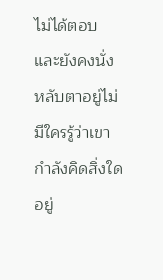ไม่ได้ตอบและยังคงนั่งหลับตาอยู่ไม่มีใครรู้ว่าเขากำลังคิดสิ่งใดอยู่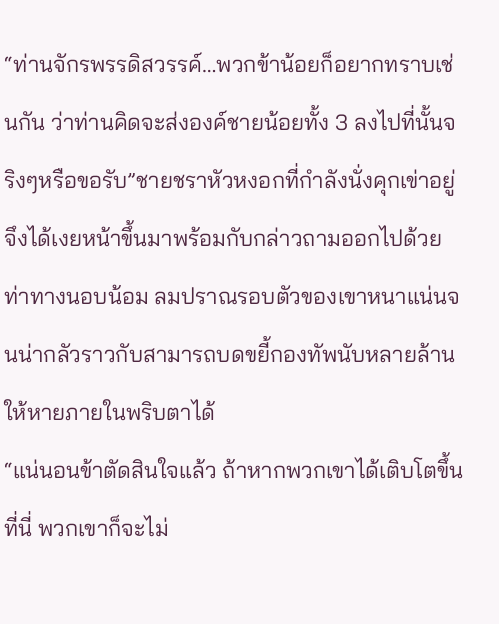“ท่านจักรพรรดิสวรรค์…พวกข้าน้อยก็อยากทราบเช่นกัน ว่าท่านคิดจะส่งองค์ชายน้อยทั้ง 3 ลงไปที่นั้นจริงๆหรือขอรับ”ชายชราหัวหงอกที่กำลังนั่งคุกเข่าอยู่จึงได้เงยหน้าขึ้นมาพร้อมกับกล่าวถามออกไปด้วยท่าทางนอบน้อม ลมปราณรอบตัวของเขาหนาแน่นจนน่ากลัวราวกับสามารถบดขยี้กองทัพนับหลายล้านให้หายภายในพริบตาได้
“แน่นอนข้าตัดสินใจแล้ว ถ้าหากพวกเขาได้เติบโตขึ้นที่นี่ พวกเขาก็จะไม่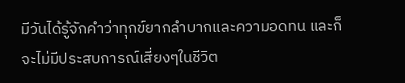มีวันได้รู้จักคำว่าทุกข์ยากลำบากและความอดทน และก็จะไม่มีประสบการณ์เสี่ยงๆในชีวิต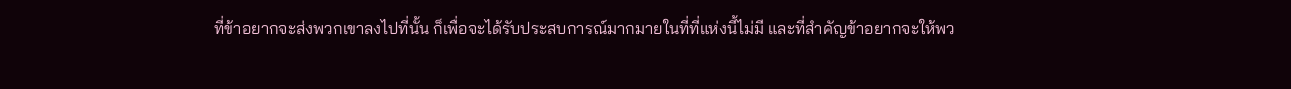ที่ข้าอยากจะส่งพวกเขาลงไปที่นั้น ก็เพื่อจะได้รับประสบการณ์มากมายในที่ที่แห่งนี้ไม่มี และที่สำคัญข้าอยากจะให้พว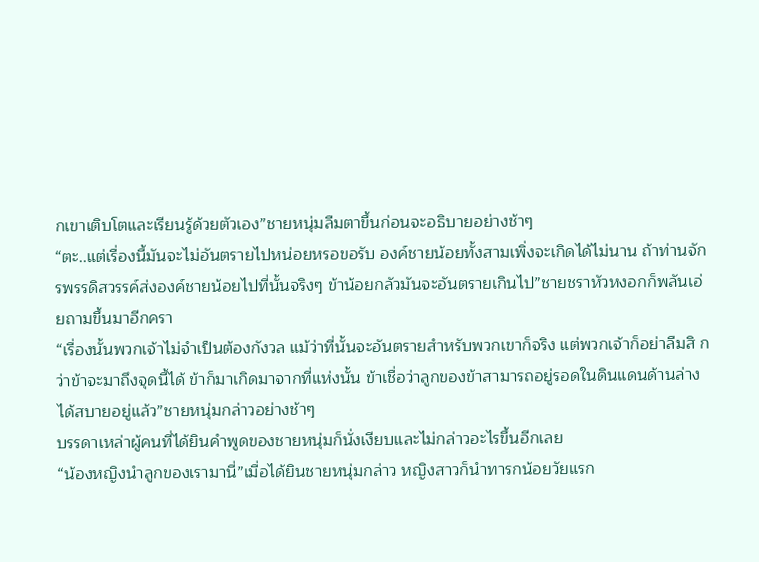กเขาเติบโตและเรียนรู้ด้วยตัวเอง”ชายหนุ่มลืมตาขึ้นก่อนจะอธิบายอย่างช้าๆ
“ตะ..แต่เรื่องนี้มันจะไม่อันตรายไปหน่อยหรอขอรับ องค์ชายน้อยทั้งสามเพิ่งจะเกิดได้ไม่นาน ถ้าท่านจักรพรรดิสวรรค์ส่งองค์ชายน้อยไปที่นั้นจริงๆ ข้าน้อยกลัวมันจะอันตรายเกินไป”ชายชราหัวหงอกก็พลันเอ่ยถามขึ้นมาอีกครา
“เรื่องนั้นพวกเจ้าไม่จำเป็นต้องกังวล แม้ว่าที่นั้นจะอันตรายสำหรับพวกเขาก็จริง แต่พวกเจ้าก็อย่าลืมสิ กว่าข้าจะมาถึงจุดนี้ได้ ข้าก็มาเกิดมาจากที่แห่งนั้น ข้าเชื่อว่าลูกของข้าสามารถอยู่รอดในดินแดนด้านล่างได้สบายอยู่แล้ว”ชายหนุ่มกล่าวอย่างช้าๆ
บรรดาเหล่าผู้คนที่ได้ยินคำพูดของชายหนุ่มก็นั่งเงียบและไม่กล่าวอะไรขึ้นอีกเลย
“น้องหญิงนำลูกของเรามานี่”เมื่อได้ยินชายหนุ่มกล่าว หญิงสาวก็นำทารกน้อยวัยแรก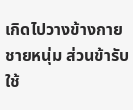เกิดไปวางข้างกายชายหนุ่ม ส่วนข้ารับใช้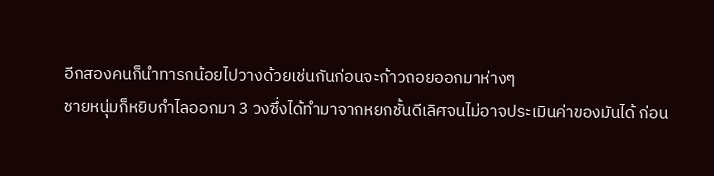อีกสองคนก็นำทารกน้อยไปวางด้วยเช่นกันก่อนจะก้าวถอยออกมาห่างๆ
ชายหนุ่มก็หยิบกำไลออกมา 3 วงซึ่งได้ทำมาจากหยกชั้นดีเลิศจนไม่อาจประเมินค่าของมันได้ ก่อน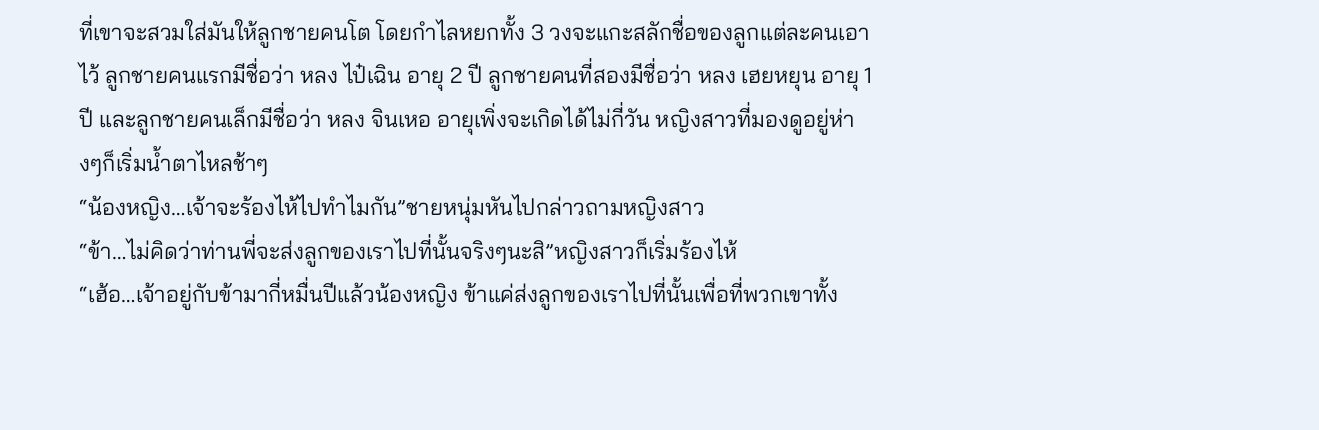ที่เขาจะสวมใส่มันให้ลูกชายคนโต โดยกำไลหยกทั้ง 3 วงจะแกะสลักชื่อของลูกแต่ละคนเอาไว้ ลูกชายคนแรกมีชื่อว่า หลง ไป๋เฉิน อายุ 2 ปี ลูกชายคนที่สองมีชื่อว่า หลง เฮยหยุน อายุ 1 ปี และลูกชายคนเล็กมีชื่อว่า หลง จินเหอ อายุเพิ่งจะเกิดได้ไม่กี่วัน หญิงสาวที่มองดูอยู่ห่างๆก็เริ่มน้ำตาไหลช้าๆ
“น้องหญิง…เจ้าจะร้องไห้ไปทำไมกัน”ชายหนุ่มหันไปกล่าวถามหญิงสาว
“ข้า…ไม่คิดว่าท่านพี่จะส่งลูกของเราไปที่นั้นจริงๆนะสิ”หญิงสาวก็เริ่มร้องไห้
“เฮ้อ…เจ้าอยู่กับข้ามากี่หมื่นปีแล้วน้องหญิง ข้าแค่ส่งลูกของเราไปที่นั้นเพื่อที่พวกเขาทั้ง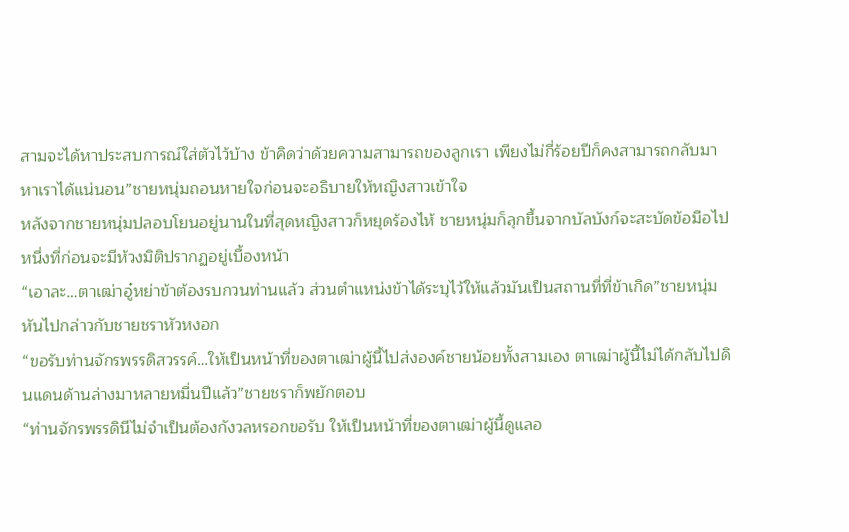สามจะได้หาประสบการณ์ใส่ตัวไว้บ้าง ข้าคิดว่าด้วยความสามารถของลูกเรา เพียงไม่กี่ร้อยปีก็คงสามารถกลับมาหาเราได้แน่นอน”ชายหนุ่มถอนหายใจก่อนจะอธิบายให้หญิงสาวเข้าใจ
หลังจากชายหนุ่มปลอบโยนอยู่นานในที่สุดหญิงสาวก็หยุดร้องไห้ ชายหนุ่มก็ลุกขึ้นจากบัลบังก์จะสะบัดข้อมือไปหนึ่งที่ก่อนจะมีห้วงมิติปรากฏอยู่เบื้องหน้า
“เอาละ…ตาเฒ่าอู๋หย่าข้าต้องรบกวนท่านแล้ว ส่วนตำแหน่งข้าได้ระบุไว้ให้แล้วมันเป็นสถานที่ที่ข้าเกิด”ชายหนุ่มหันไปกล่าวกับชายชราหัวหงอก
“ขอรับท่านจักรพรรดิสวรรค์…ให้เป็นหน้าที่ของตาเฒ่าผู้นี้ไปส่งองค์ชายน้อยทั้งสามเอง ตาเฒ่าผู้นี้ไม่ได้กลับไปดินแดนด้านล่างมาหลายหมื่นปีแล้ว”ชายชราก็พยักตอบ
“ท่านจักรพรรดินีไม่จำเป็นต้องกังวลหรอกขอรับ ให้เป็นหน้าที่ของตาเฒ่าผู้นี้ดูแลอ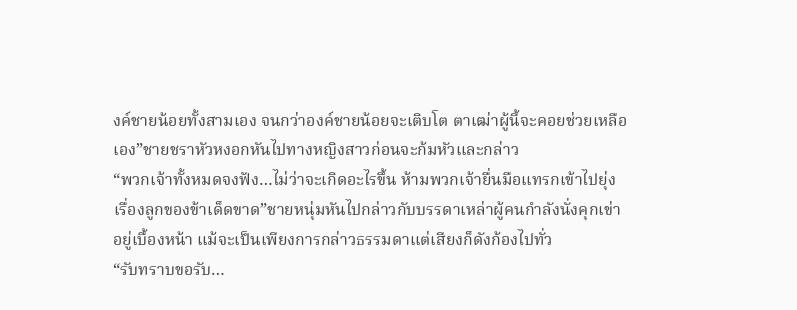งค์ชายน้อยทั้งสามเอง จนกว่าองค์ชายน้อยจะเติบโต ตาเฒ่าผู้นี้จะคอยช่วยเหลือเอง”ชายชราหัวหงอกหันไปทางหญิงสาวก่อนจะก้มหัวและกล่าว
“พวกเจ้าทั้งหมดจงฟัง…ไม่ว่าจะเกิดอะไรขึ้น ห้ามพวกเจ้ายื่นมือแทรกเข้าไปยุ่งเรื่องลูกของข้าเด็ดขาด”ชายหนุ่มหันไปกล่าวกับบรรดาเหล่าผู้คนกำลังนั่งคุกเข่าอยู่เบื้องหน้า แม้จะเป็นเพียงการกล่าวธรรมดาแต่เสียงก็ดังก้องไปทั่ว
“รับทราบขอรับ…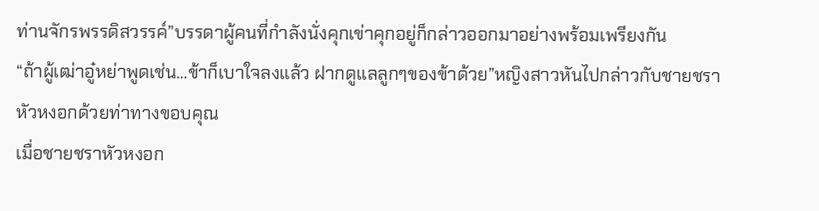ท่านจักรพรรดิสวรรค์”บรรดาผู้คนที่กำลังนั่งคุกเข่าคุกอยู่ก็กล่าวออกมาอย่างพร้อมเพรียงกัน
“ถ้าผู้เฒ่าอู๋หย่าพูดเช่น…ข้าก็เบาใจลงแล้ว ฝากดูแลลูกๆของข้าด้วย”หญิงสาวหันไปกล่าวกับชายชราหัวหงอกด้วยท่าทางขอบคุณ
เมื่อชายชราหัวหงอก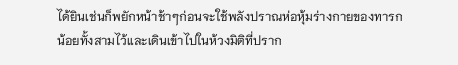ได้ยินเช่นก็พยักหน้าช้าๆก่อนจะใช้พลังปราณห่อหุ้มร่างกายของทารกน้อยทั้งสามไว้และเดินเข้าไปในห้วงมิติที่ปราก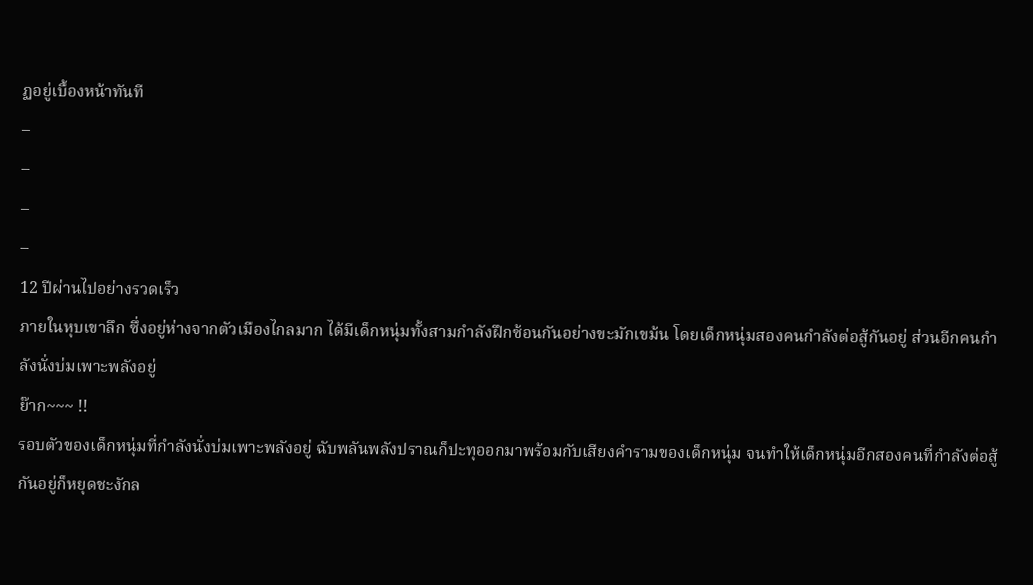ฏอยู่เบื้องหน้าทันที
–
–
–
–
12 ปีผ่านไปอย่างรวดเร็ว
ภายในหุบเขาลึก ซึ่งอยู่ห่างจากตัวเมืองไกลมาก ได้มีเด็กหนุ่มทั้งสามกำลังฝึกซ้อนกันอย่างขะมักเขม้น โดยเด็กหนุ่มสองคนกำลังต่อสู้กันอยู่ ส่วนอีกคนกำลังนั่งบ่มเพาะพลังอยู่
ย๊าก~~~ !!
รอบตัวของเด็กหนุ่มที่กำลังนั่งบ่มเพาะพลังอยู่ ฉับพลันพลังปราณก็ปะทุออกมาพร้อมกับเสียงคำรามของเด็กหนุ่ม จนทำให้เด็กหนุ่มอีกสองคนที่กำลังต่อสู้กันอยู่ก็หยุดชะงักล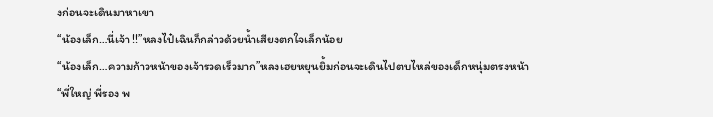งก่อนจะเดินมาหาเขา
“น้องเล็ก…นี่เจ้า !!”หลงไป๋เฉินก็กล่าวด้วยน้ำเสียงตกใจเล็กน้อย
“น้องเล็ก…ความก้าวหน้าของเจ้ารวดเร็วมาก”หลงเฮยหยุนยิ้มก่อนจะเดินไปตบไหล่ของเด็กหนุ่มตรงหน้า
“พี่ใหญ่ พี่รอง พ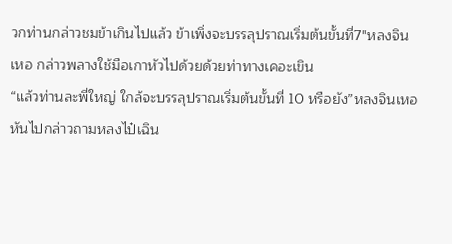วกท่านกล่าวชมข้าเกินไปแล้ว ข้าเพิ่งจะบรรลุปราณเริ่มต้นขั้นที่7″หลงจินเหอ กล่าวพลางใช้มือเกาหัวไปด้วยด้วยท่าทางเคอะเขิน
“แล้วท่านละพี่ใหญ่ ใกล้จะบรรลุปราณเริ่มต้นขั้นที่ 10 หรือยัง”หลงจินเหอหันไปกล่าวถามหลงไป๋เฉิน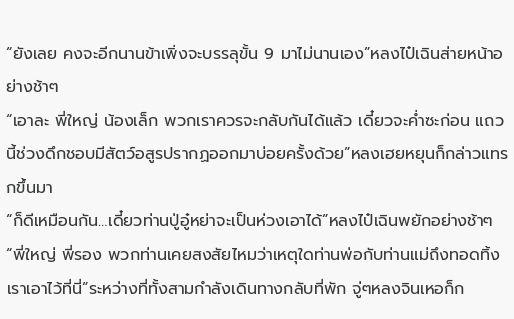“ยังเลย คงจะอีกนานข้าเพิ่งจะบรรลุขั้น 9 มาไม่นานเอง”หลงไป๋เฉินส่ายหน้าอย่างช้าๆ
“เอาละ พี่ใหญ่ น้องเล็ก พวกเราควรจะกลับกันได้แล้ว เดี๋ยวจะค่ำซะก่อน แถวนี้ช่วงดึกชอบมีสัตว์อสูรปรากฏออกมาบ่อยครั้งด้วย”หลงเฮยหยุนก็กล่าวแทรกขึ้นมา
“ก็ดีเหมือนกัน…เดี๋ยวท่านปู่อู๋หย่าจะเป็นห่วงเอาได้”หลงไป๋เฉินพยักอย่างช้าๆ
“พี่ใหญ่ พี่รอง พวกท่านเคยสงสัยไหมว่าเหตุใดท่านพ่อกับท่านแม่ถึงทอดทิ้งเราเอาไว้ที่นี่”ระหว่างที่ทั้งสามกำลังเดินทางกลับที่พัก จู่ๆหลงจินเหอก็ก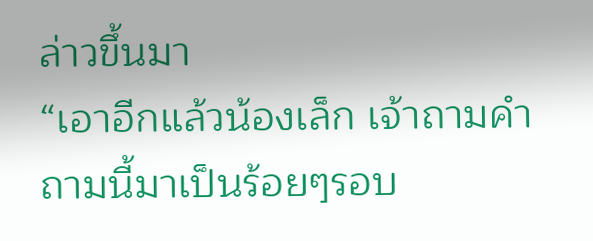ล่าวขึ้นมา
“เอาอีกแล้วน้องเล็ก เจ้าถามคำถามนี้มาเป็นร้อยๆรอบ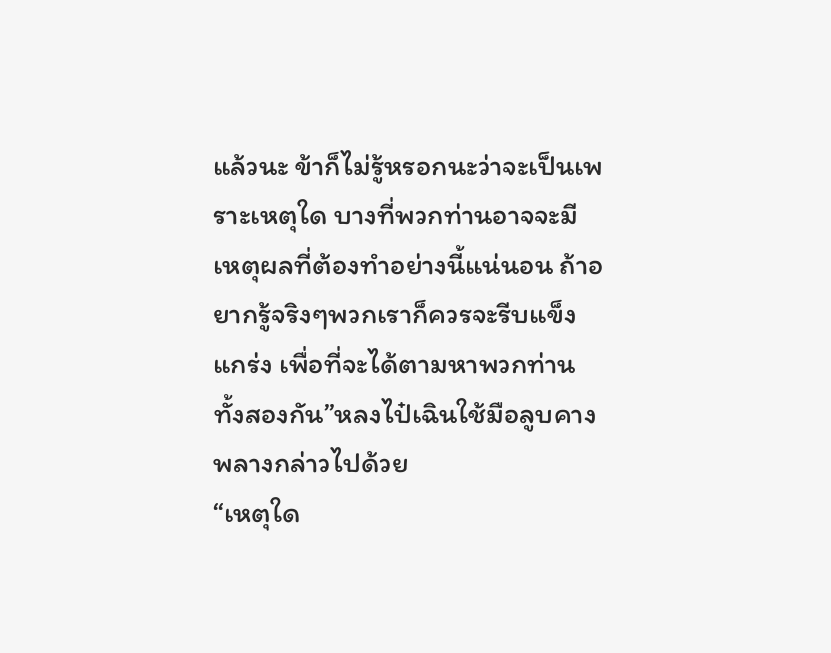แล้วนะ ข้าก็ไม่รู้หรอกนะว่าจะเป็นเพราะเหตุใด บางที่พวกท่านอาจจะมีเหตุผลที่ต้องทำอย่างนี้แน่นอน ถ้าอยากรู้จริงๆพวกเราก็ควรจะรีบแข็งแกร่ง เพื่อที่จะได้ตามหาพวกท่านทั้งสองกัน”หลงไป๋เฉินใช้มือลูบคางพลางกล่าวไปด้วย
“เหตุใด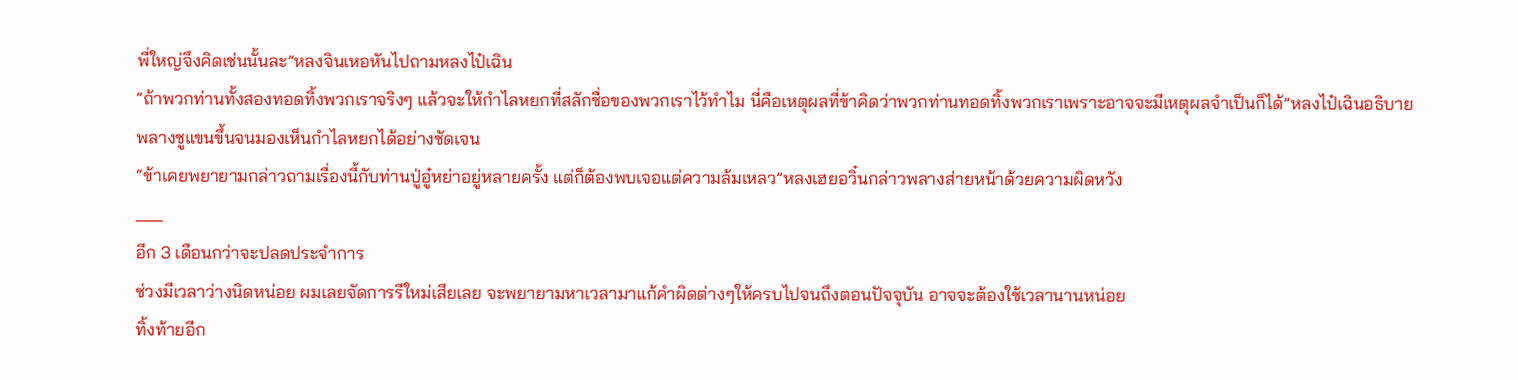พี่ใหญ่จึงคิดเช่นนั้นละ”หลงจินเหอหันไปถามหลงไป๋เฉิน
“ถ้าพวกท่านทั้งสองทอดทิ้งพวกเราจริงๆ แล้วจะให้กำไลหยกที่สลักชื่อของพวกเราไว้ทำไม นี่คือเหตุผลที่ข้าคิดว่าพวกท่านทอดทิ้งพวกเราเพราะอาจจะมีเหตุผลจำเป็นก็ได้”หลงไป๋เฉินอธิบายพลางชูแขนขึ้นจนมองเห็นกำไลหยกได้อย่างชัดเจน
“ข้าเคยพยายามกล่าวถามเรื่องนี้กับท่านปู่อู๋หย่าอยู่หลายครั้ง แต่ก็ต้องพบเจอแต่ความล้มเหลว”หลงเฮยอวิ๋นกล่าวพลางส่ายหน้าด้วยความผิดหวัง
___
อีก 3 เดือนกว่าจะปลดประจำการ
ช่วงมีเวลาว่างนิดหน่อย ผมเลยจัดการรีใหม่เสียเลย จะพยายามหาเวลามาแก้คำผิดต่างๆให้ครบไปจนถึงตอนปัจจุบัน อาจจะต้องใช้เวลานานหน่อย
ทิ้งท้ายอีก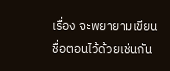เรื่อง จะพยายามเขียนชื่อตอนไว้ด้วยเช่นกัน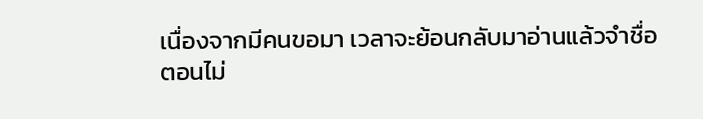เนื่องจากมีคนขอมา เวลาจะย้อนกลับมาอ่านแล้วจำชื่อตอนไม่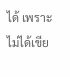ได้ เพราะไม่ได้เขีย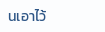นเอาไว้